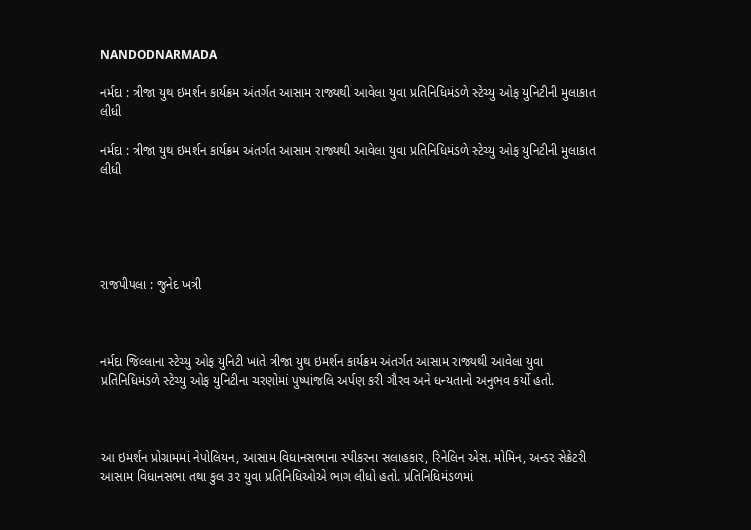NANDODNARMADA

નર્મદા : ત્રીજા યુથ ઇમર્શન કાર્યક્રમ અંતર્ગત આસામ રાજ્યથી આવેલા યુવા પ્રતિનિધિમંડળે સ્ટેચ્યુ ઓફ યુનિટીની મુલાકાત લીધી

નર્મદા : ત્રીજા યુથ ઇમર્શન કાર્યક્રમ અંતર્ગત આસામ રાજ્યથી આવેલા યુવા પ્રતિનિધિમંડળે સ્ટેચ્યુ ઓફ યુનિટીની મુલાકાત લીધી





રાજપીપલા : જુનેદ ખત્રી



નર્મદા જિલ્લાના સ્ટેચ્યુ ઓફ યુનિટી ખાતે ત્રીજા યુથ ઇમર્શન કાર્યક્રમ અંતર્ગત આસામ રાજ્યથી આવેલા યુવા પ્રતિનિધિમંડળે સ્ટેચ્યુ ઓફ યુનિટીના ચરણોમાં પુષ્પાંજલિ અર્પણ કરી ગૌરવ અને ધન્યતાનો અનુભવ કર્યો હતો.



આ ઇમર્શન પ્રોગ્રામમાં નેપોલિયન, આસામ વિધાનસભાના સ્પીકરના સલાહકાર, રિનેલિન એસ. મોમિન, અન્ડર સેક્રેટરી આસામ વિધાનસભા તથા કુલ ૩૨ યુવા પ્રતિનિધિઓએ ભાગ લીધો હતો. પ્રતિનિધિમંડળમાં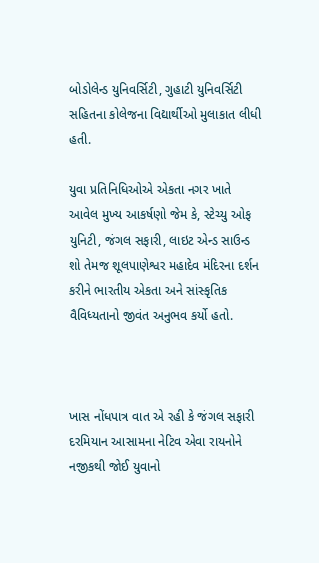બોડોલેન્ડ યુનિવર્સિટી, ગુહાટી યુનિવર્સિટી સહિતના કોલેજના વિદ્યાર્થીઓ મુલાકાત લીધી હતી.

યુવા પ્રતિનિધિઓએ એકતા નગર ખાતે આવેલ મુખ્ય આકર્ષણો જેમ કે, સ્ટેચ્યુ ઓફ યુનિટી, જંગલ સફારી, લાઇટ એન્ડ સાઉન્ડ શો તેમજ શૂલપાણેશ્વર મહાદેવ મંદિરના દર્શન કરીને ભારતીય એકતા અને સાંસ્કૃતિક વૈવિધ્યતાનો જીવંત અનુભવ કર્યો હતો.



ખાસ નોંધપાત્ર વાત એ રહી કે જંગલ સફારી દરમિયાન આસામના નેટિવ એવા રાયનોને નજીકથી જોઈ યુવાનો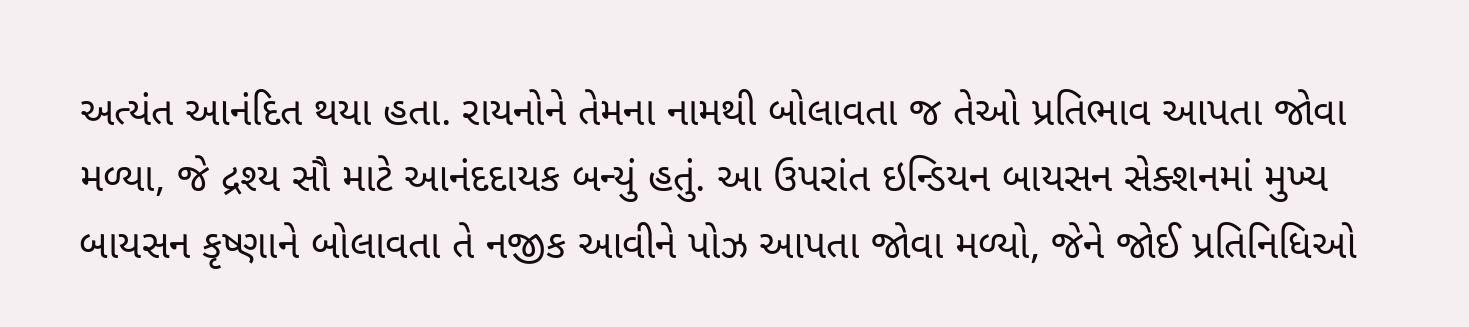અત્યંત આનંદિત થયા હતા. રાયનોને તેમના નામથી બોલાવતા જ તેઓ પ્રતિભાવ આપતા જોવા મળ્યા, જે દ્રશ્ય સૌ માટે આનંદદાયક બન્યું હતું. આ ઉપરાંત ઇન્ડિયન બાયસન સેક્શનમાં મુખ્ય બાયસન કૃષ્ણાને બોલાવતા તે નજીક આવીને પોઝ આપતા જોવા મળ્યો, જેને જોઈ પ્રતિનિધિઓ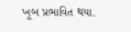ખૂબ પ્રભાવિત થયા.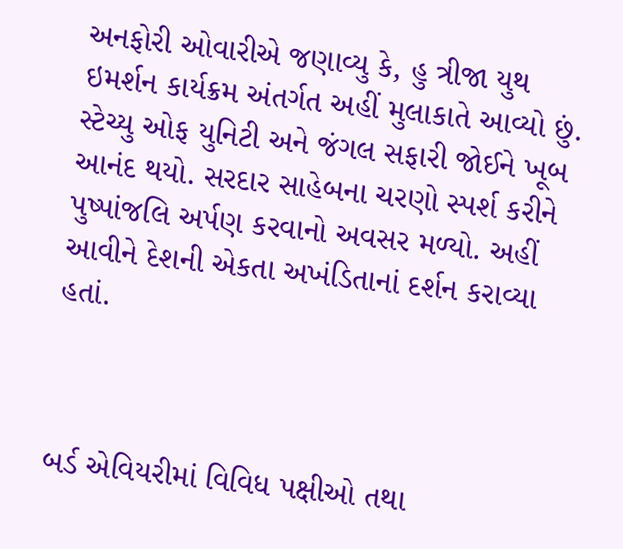અનફોરી ઓવારીએ જણાવ્યુ કે, હુ ત્રીજા યુથ ઇમર્શન કાર્યક્રમ અંતર્ગત અહીં મુલાકાતે આવ્યો છું. સ્ટેચ્યુ ઓફ યુનિટી અને જંગલ સફારી જોઈને ખૂબ આનંદ થયો. સરદાર સાહેબના ચરણો સ્પર્શ કરીને પુષ્પાંજલિ અર્પણ કરવાનો અવસર મળ્યો. અહીં આવીને દેશની એકતા અખંડિતાનાં દર્શન કરાવ્યા હતાં.



બર્ડ એવિયરીમાં વિવિધ પક્ષીઓ તથા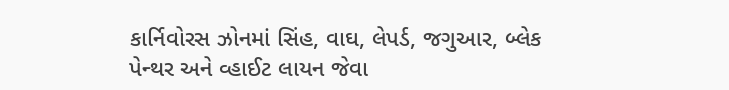કાર્નિવોરસ ઝોનમાં સિંહ, વાઘ, લેપર્ડ, જગુઆર, બ્લેક પેન્થર અને વ્હાઈટ લાયન જેવા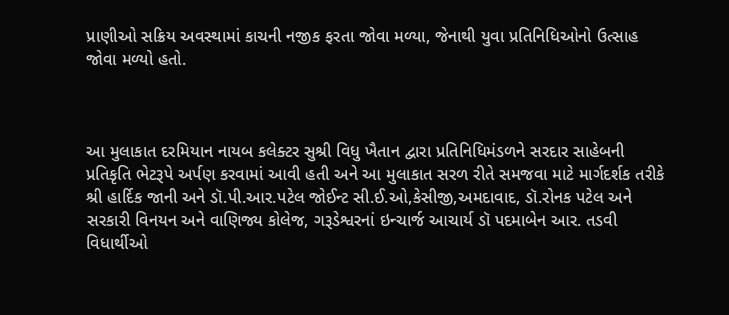પ્રાણીઓ સક્રિય અવસ્થામાં કાચની નજીક ફરતા જોવા મળ્યા, જેનાથી યુવા પ્રતિનિધિઓનો ઉત્સાહ જોવા મળ્યો હતો.



આ મુલાકાત દરમિયાન નાયબ કલેક્ટર સુશ્રી વિધુ ખૈતાન દ્વારા પ્રતિનિધિમંડળને સરદાર સાહેબની પ્રતિકૃતિ ભેટરૂપે અર્પણ કરવામાં આવી હતી અને આ મુલાકાત સરળ રીતે સમજવા માટે માર્ગદર્શક તરીકે શ્રી હાર્દિક જાની અને ડૉ.પી.આર.પટેલ જોઈન્ટ સી.ઈ.ઓ,કેસીજી,અમદાવાદ, ડૉ.રોનક પટેલ અને સરકારી વિનયન અને વાણિજ્ય કોલેજ, ગરૂડેશ્વરનાં ઇન્ચાર્જ આચાર્ય ડૉ પદમાબેન આર. તડવી વિધાર્થીઓ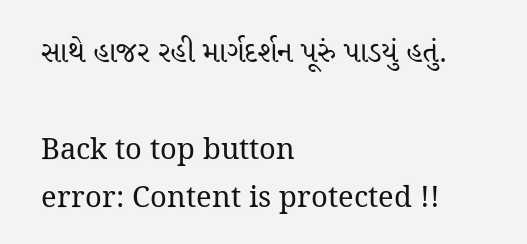સાથે હાજર રહી માર્ગદર્શન પૂરું પાડયું હતું.

Back to top button
error: Content is protected !!